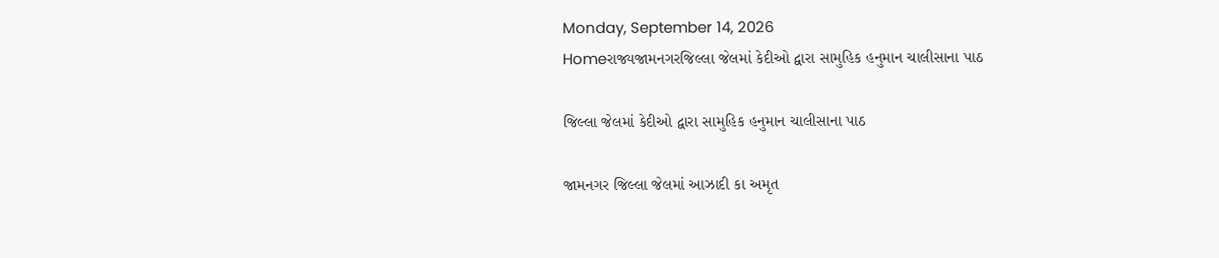Monday, September 14, 2026
Homeરાજ્યજામનગરજિલ્લા જેલમાં કેદીઓ દ્વારા સામુહિક હનુમાન ચાલીસાના પાઠ

જિલ્લા જેલમાં કેદીઓ દ્વારા સામુહિક હનુમાન ચાલીસાના પાઠ

જામનગર જિલ્લા જેલમાં આઝાદી કા અમૃત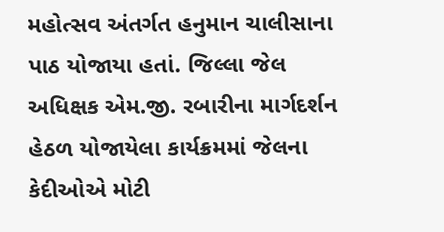મહોત્સવ અંતર્ગત હનુમાન ચાલીસાના પાઠ યોજાયા હતાં. જિલ્લા જેલ અધિક્ષક એમ.જી. રબારીના માર્ગદર્શન હેઠળ યોજાયેલા કાર્યક્રમમાં જેલના કેદીઓએ મોટી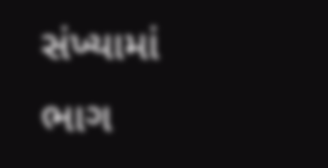સંખ્યામાં ભાગ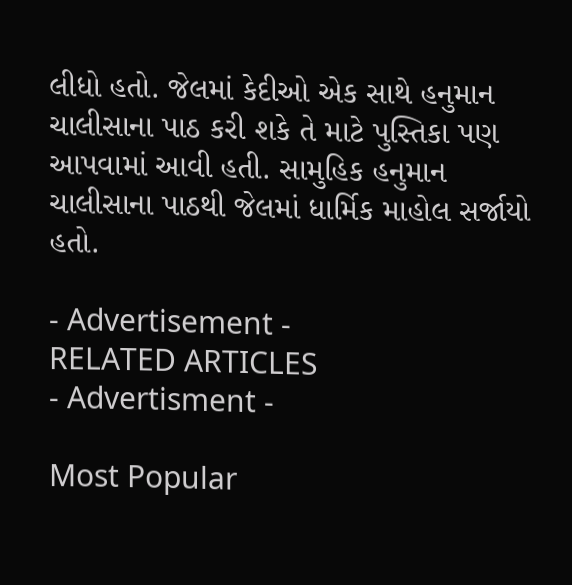લીધો હતો. જેલમાં કેદીઓ એક સાથે હનુમાન ચાલીસાના પાઠ કરી શકે તે માટે પુસ્તિકા પણ આપવામાં આવી હતી. સામુહિક હનુમાન ચાલીસાના પાઠથી જેલમાં ધાર્મિક માહોલ સર્જાયો હતો.

- Advertisement -
RELATED ARTICLES
- Advertisment -

Most Popular